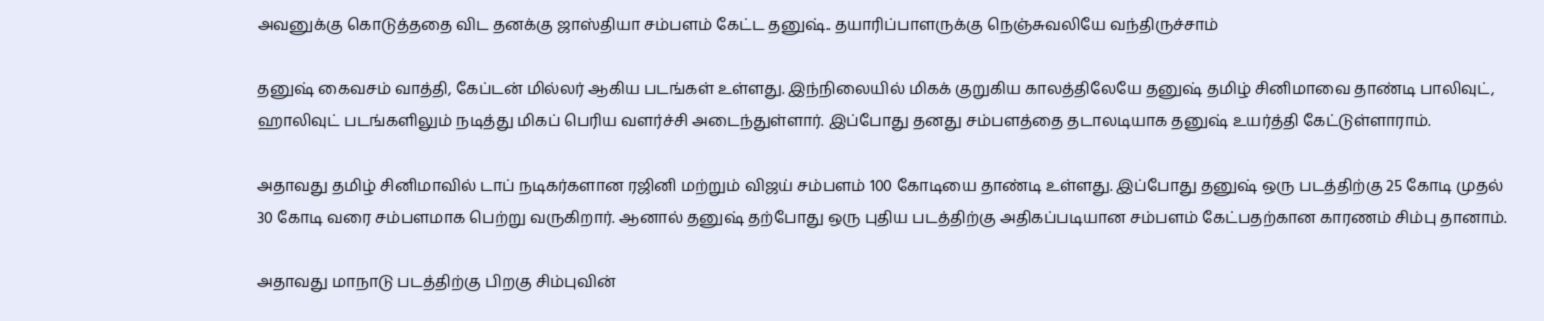அவனுக்கு கொடுத்ததை விட தனக்கு ஜாஸ்தியா சம்பளம் கேட்ட தனுஷ்.. தயாரிப்பாளருக்கு நெஞ்சுவலியே வந்திருச்சாம்

தனுஷ் கைவசம் வாத்தி, கேப்டன் மில்லர் ஆகிய படங்கள் உள்ளது. இந்நிலையில் மிகக் குறுகிய காலத்திலேயே தனுஷ் தமிழ் சினிமாவை தாண்டி பாலிவுட், ஹாலிவுட் படங்களிலும் நடித்து மிகப் பெரிய வளர்ச்சி அடைந்துள்ளார். இப்போது தனது சம்பளத்தை தடாலடியாக தனுஷ் உயர்த்தி கேட்டுள்ளாராம்.

அதாவது தமிழ் சினிமாவில் டாப் நடிகர்களான ரஜினி மற்றும் விஜய் சம்பளம் 100 கோடியை தாண்டி உள்ளது. இப்போது தனுஷ் ஒரு படத்திற்கு 25 கோடி முதல் 30 கோடி வரை சம்பளமாக பெற்று வருகிறார். ஆனால் தனுஷ் தற்போது ஒரு புதிய படத்திற்கு அதிகப்படியான சம்பளம் கேட்பதற்கான காரணம் சிம்பு தானாம்.

அதாவது மாநாடு படத்திற்கு பிறகு சிம்புவின்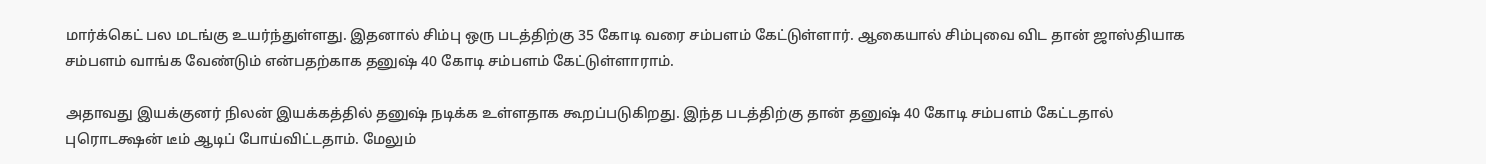மார்க்கெட் பல மடங்கு உயர்ந்துள்ளது. இதனால் சிம்பு ஒரு படத்திற்கு 35 கோடி வரை சம்பளம் கேட்டுள்ளார். ஆகையால் சிம்புவை விட தான் ஜாஸ்தியாக சம்பளம் வாங்க வேண்டும் என்பதற்காக தனுஷ் 40 கோடி சம்பளம் கேட்டுள்ளாராம்.

அதாவது இயக்குனர் நிலன் இயக்கத்தில் தனுஷ் நடிக்க உள்ளதாக கூறப்படுகிறது. இந்த படத்திற்கு தான் தனுஷ் 40 கோடி சம்பளம் கேட்டதால் புரொடக்ஷன் டீம் ஆடிப் போய்விட்டதாம். மேலும்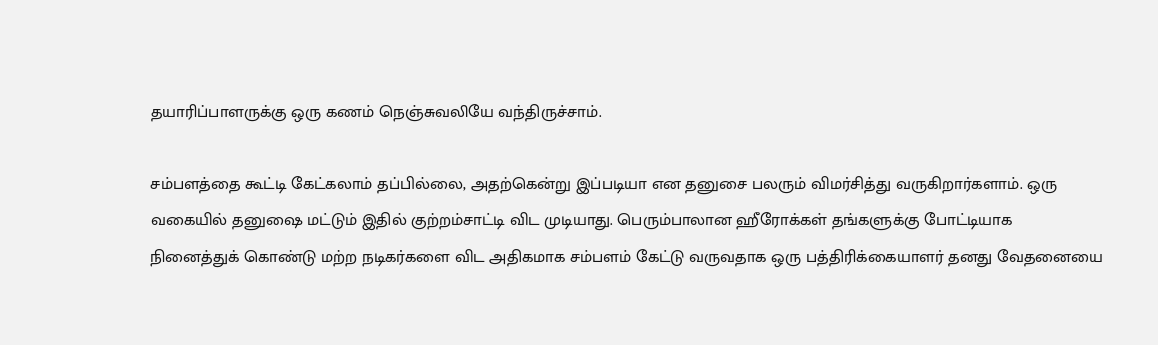தயாரிப்பாளருக்கு ஒரு கணம் நெஞ்சுவலியே வந்திருச்சாம்.

சம்பளத்தை கூட்டி கேட்கலாம் தப்பில்லை, அதற்கென்று இப்படியா என தனுசை பலரும் விமர்சித்து வருகிறார்களாம். ஒரு வகையில் தனுஷை மட்டும் இதில் குற்றம்சாட்டி விட முடியாது. பெரும்பாலான ஹீரோக்கள் தங்களுக்கு போட்டியாக நினைத்துக் கொண்டு மற்ற நடிகர்களை விட அதிகமாக சம்பளம் கேட்டு வருவதாக ஒரு பத்திரிக்கையாளர் தனது வேதனையை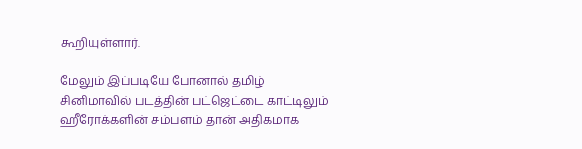கூறியுள்ளார்.

மேலும் இப்படியே போனால் தமிழ் சினிமாவில் படத்தின் பட்ஜெட்டை காட்டிலும் ஹீரோக்களின் சம்பளம் தான் அதிகமாக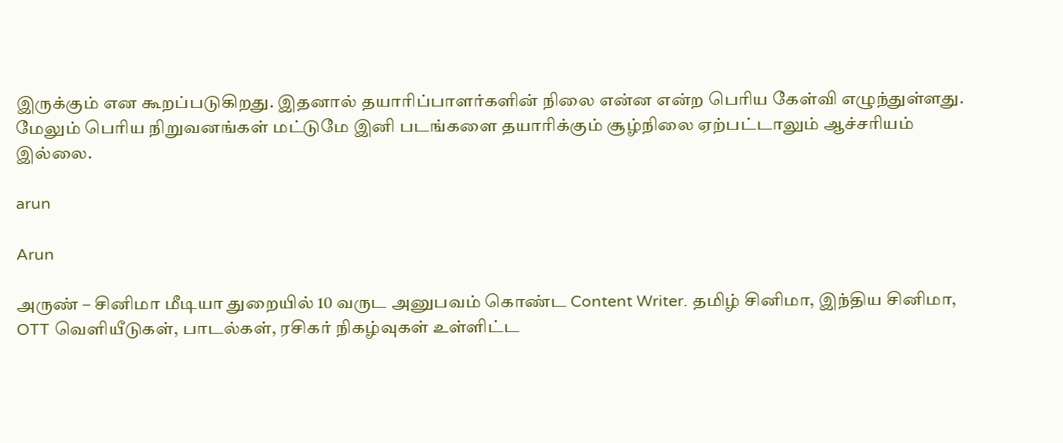இருக்கும் என கூறப்படுகிறது. இதனால் தயாரிப்பாளர்களின் நிலை என்ன என்ற பெரிய கேள்வி எழுந்துள்ளது. மேலும் பெரிய நிறுவனங்கள் மட்டுமே இனி படங்களை தயாரிக்கும் சூழ்நிலை ஏற்பட்டாலும் ஆச்சரியம் இல்லை.

arun

Arun

அருண் – சினிமா மீடியா துறையில் 10 வருட அனுபவம் கொண்ட Content Writer. தமிழ் சினிமா, இந்திய சினிமா, OTT வெளியீடுகள், பாடல்கள், ரசிகர் நிகழ்வுகள் உள்ளிட்ட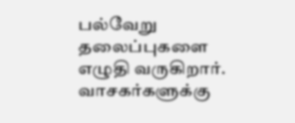பல்வேறு தலைப்புகளை எழுதி வருகிறார். வாசகர்களுக்கு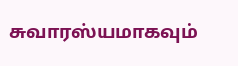சுவாரஸ்யமாகவும்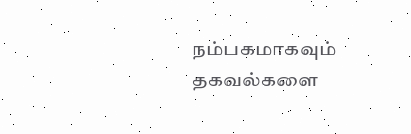நம்பகமாகவும் தகவல்களை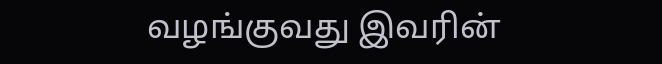வழங்குவது இவரின்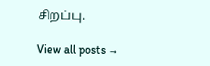சிறப்பு.

View all posts →